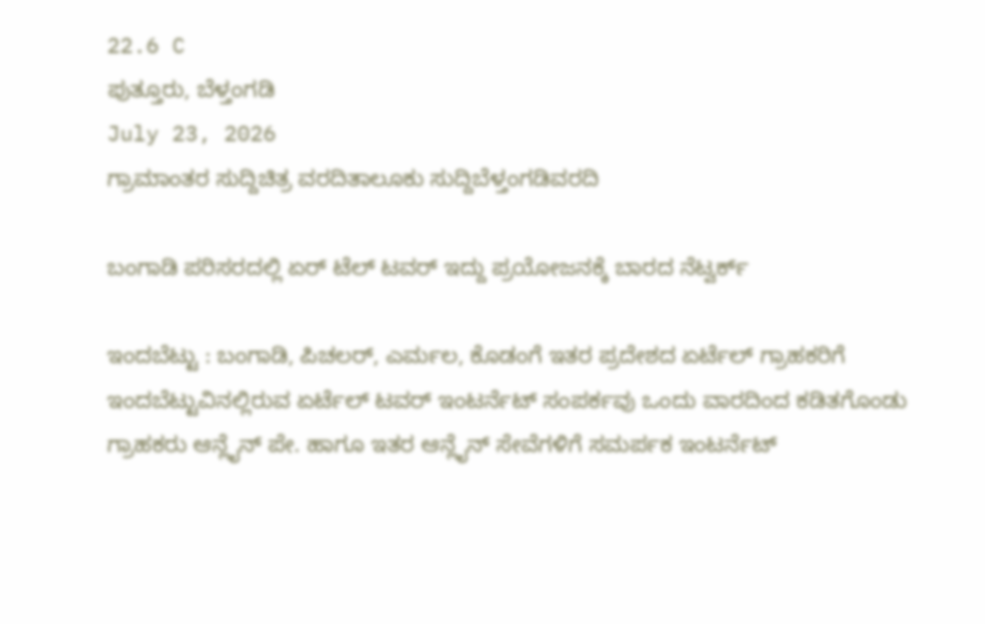22.6 C
ಪುತ್ತೂರು, ಬೆಳ್ತಂಗಡಿ
July 23, 2026
ಗ್ರಾಮಾಂತರ ಸುದ್ದಿಚಿತ್ರ ವರದಿತಾಲೂಕು ಸುದ್ದಿಬೆಳ್ತಂಗಡಿವರದಿ

ಬಂಗಾಡಿ ಪರಿಸರದಲ್ಲಿ ಏರ್ ಟೆಲ್ ಟವರ್ ಇದ್ದು ಪ್ರಯೋಜನಕ್ಕೆ ಬಾರದ ನೆಟ್ವರ್ಕ್

ಇಂದಬೆಟ್ಟು : ಬಂಗಾಡಿ, ಪಿಚಲರ್, ಎರ್ಮಲ, ಕೊಡಂಗೆ ಇತರ ಪ್ರದೇಶದ ಏರ್ಟೆಲ್ ಗ್ರಾಹಕರಿಗೆ ಇಂದಬೆಟ್ಟುವಿನಲ್ಲಿರುವ ಏರ್ಟೆಲ್ ಟವರ್ ಇಂಟರ್ನೆಟ್ ಸಂಪರ್ಕವು ಒಂದು ವಾರದಿಂದ ಕಡಿತಗೊಂಡು ಗ್ರಾಹಕರು ಆನ್ಲೈನ್ ಪೇ. ಹಾಗೂ ಇತರ ಆನ್ಲೈನ್ ಸೇವೆಗಳಿಗೆ ಸಮರ್ಪಕ ಇಂಟರ್ನೆಟ್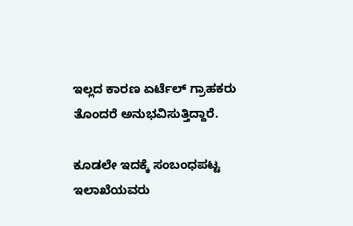ಇಲ್ಲದ ಕಾರಣ ಏರ್ಟೆಲ್ ಗ್ರಾಹಕರು ತೊಂದರೆ ಅನುಭವಿಸುತ್ತಿದ್ದಾರೆ.

ಕೂಡಲೇ ಇದಕ್ಕೆ ಸಂಬಂಧಪಟ್ಟ ಇಲಾಖೆಯವರು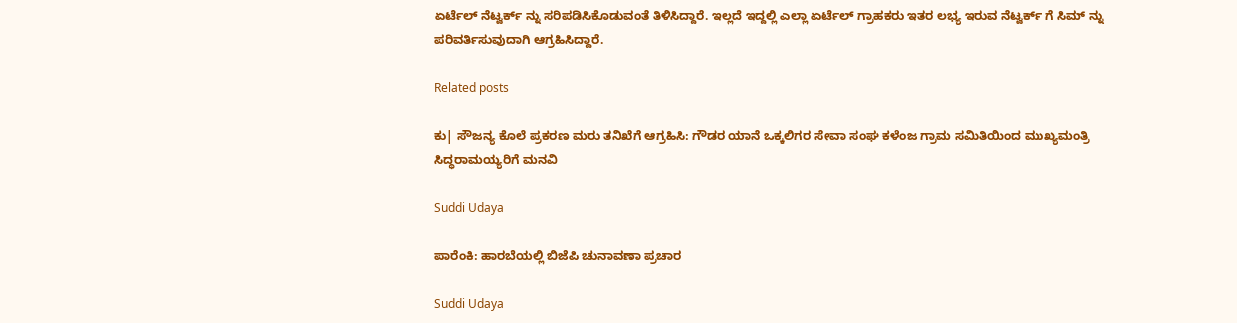ಏರ್ಟೆಲ್ ನೆಟ್ವರ್ಕ್ ನ್ನು ಸರಿಪಡಿಸಿಕೊಡುವಂತೆ ತಿಳಿಸಿದ್ದಾರೆ. ಇಲ್ಲದೆ ಇದ್ದಲ್ಲಿ ಎಲ್ಲಾ ಏರ್ಟೆಲ್ ಗ್ರಾಹಕರು ಇತರ ಲಭ್ಯ ಇರುವ ನೆಟ್ವರ್ಕ್ ಗೆ ಸಿಮ್ ನ್ನು ಪರಿವರ್ತಿಸುವುದಾಗಿ ಆಗ್ರಹಿಸಿದ್ದಾರೆ.

Related posts

ಕು| ಸೌಜನ್ಯ ಕೊಲೆ ಪ್ರಕರಣ ಮರು ತನಿಖೆಗೆ ಆಗ್ರಹಿಸಿ: ಗೌಡರ ಯಾನೆ ಒಕ್ಕಲಿಗರ ಸೇವಾ ಸಂಘ ಕಳೆಂಜ ಗ್ರಾಮ ಸಮಿತಿಯಿಂದ ಮುಖ್ಯಮಂತ್ರಿ ಸಿದ್ಧರಾಮಯ್ಯರಿಗೆ ಮನವಿ

Suddi Udaya

ಪಾರೆಂಕಿ: ಹಾರಬೆಯಲ್ಲಿ ಬಿಜೆಪಿ ಚುನಾವಣಾ ಪ್ರಚಾರ

Suddi Udaya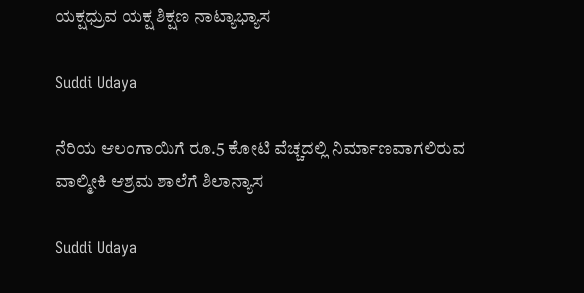ಯಕ್ಷಧ್ರುವ ಯಕ್ಷ ಶಿಕ್ಷಣ ನಾಟ್ಯಾಭ್ಯಾಸ

Suddi Udaya

ನೆರಿಯ ಆಲಂಗಾಯಿಗೆ ರೂ.5 ಕೋಟಿ ವೆಚ್ಚದಲ್ಲಿ ನಿರ್ಮಾಣವಾಗಲಿರುವ ವಾಲ್ಮೀಕಿ ಆಶ್ರಮ ಶಾಲೆಗೆ ಶಿಲಾನ್ಯಾಸ

Suddi Udaya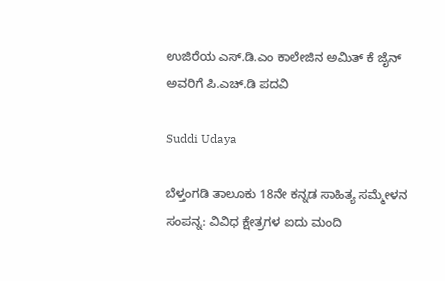ಉಜಿರೆಯ ಎಸ್.ಡಿ.ಎಂ ಕಾಲೇಜಿನ ಅಮಿತ್‌ ಕೆ ಜೈನ್ ಅವರಿಗೆ ಪಿ.ಎಚ್.ಡಿ ಪದವಿ

Suddi Udaya

ಬೆಳ್ತಂಗಡಿ ತಾಲೂಕು 18ನೇ ಕನ್ನಡ ಸಾಹಿತ್ಯ ಸಮ್ಮೇಳನ ಸಂಪನ್ನ: ವಿವಿಧ ಕ್ಷೇತ್ರಗಳ ಐದು ಮಂದಿ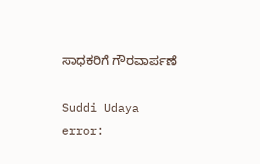ಸಾಧಕರಿಗೆ ಗೌರವಾರ್ಪಣೆ

Suddi Udaya
error: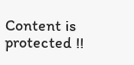Content is protected !!